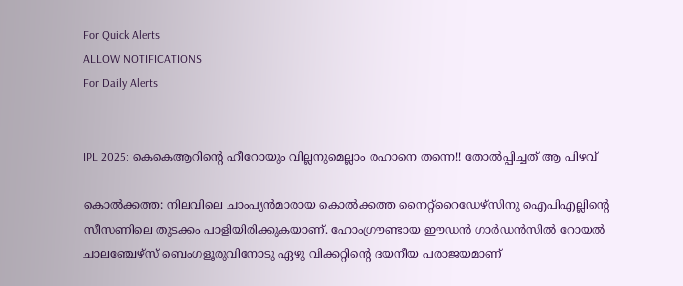For Quick Alerts
ALLOW NOTIFICATIONS
For Daily Alerts


IPL 2025: കെകെആറിന്റെ ഹീറോയും വില്ലനുമെല്ലാം രഹാനെ തന്നെ!! തോല്‍പ്പിച്ചത് ആ പിഴവ്

കൊല്‍ക്കത്ത: നിലവിലെ ചാംപ്യന്‍മാരായ കൊല്‍ക്കത്ത നൈറ്റ്‌റൈഡേഴ്‌സിനു ഐപിഎല്ലിന്റെ സീസണിലെ തുടക്കം പാളിയിരിക്കുകയാണ്. ഹോംഗ്രൗണ്ടായ ഈഡന്‍ ഗാര്‍ഡന്‍സില്‍ റോയല്‍ ചാലഞ്ചേഴ്‌സ് ബെംഗളൂരുവിനോടു ഏഴു വിക്കറ്റിന്റെ ദയനീയ പരാജയമാണ്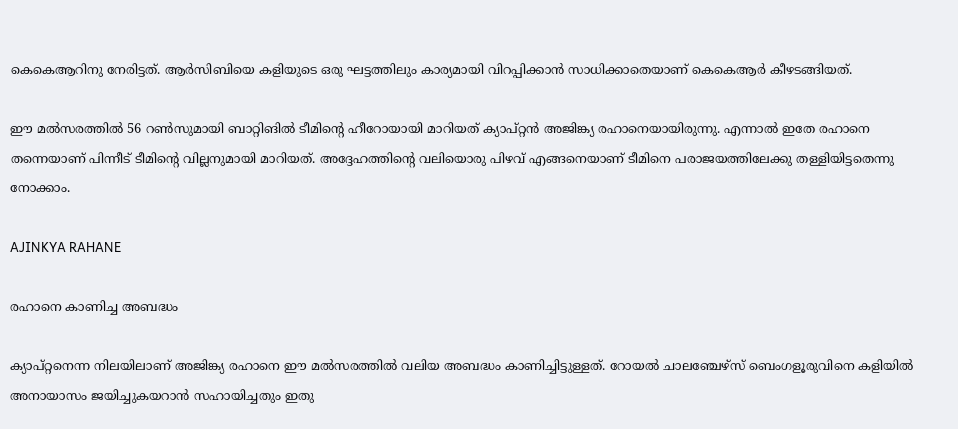കെകെആറിനു നേരിട്ടത്. ആര്‍സിബിയെ കളിയുടെ ഒരു ഘട്ടത്തിലും കാര്യമായി വിറപ്പിക്കാന്‍ സാധിക്കാതെയാണ് കെകെആര്‍ കീഴടങ്ങിയത്.

ഈ മല്‍സരത്തില്‍ 56 റണ്‍സുമായി ബാറ്റിങില്‍ ടീമിന്റെ ഹീറോയായി മാറിയത് ക്യാപ്റ്റന്‍ അജിങ്ക്യ രഹാനെയായിരുന്നു. എന്നാല്‍ ഇതേ രഹാനെ തന്നെയാണ് പിന്നീട് ടീമിന്റെ വില്ലനുമായി മാറിയത്. അദ്ദേഹത്തിന്റെ വലിയൊരു പിഴവ് എങ്ങനെയാണ് ടീമിനെ പരാജയത്തിലേക്കു തള്ളിയിട്ടതെന്നു നോക്കാം.

AJINKYA RAHANE

രഹാനെ കാണിച്ച അബദ്ധം

ക്യാപ്റ്റനെന്ന നിലയിലാണ് അജിങ്ക്യ രഹാനെ ഈ മല്‍സരത്തില്‍ വലിയ അബദ്ധം കാണിച്ചിട്ടുള്ളത്. റോയല്‍ ചാലഞ്ചേഴ്‌സ് ബെംഗളൂരുവിനെ കളിയില്‍ അനായാസം ജയിച്ചുകയറാന്‍ സഹായിച്ചതും ഇതു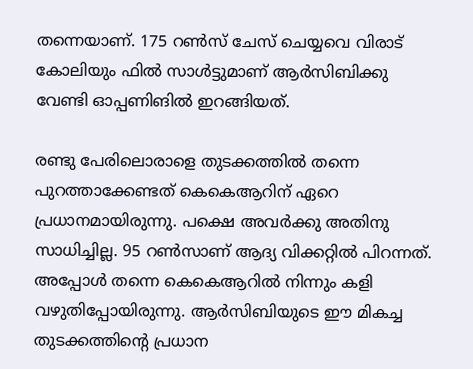തന്നെയാണ്. 175 റണ്‍സ് ചേസ് ചെയ്യവെ വിരാട് കോലിയും ഫില്‍ സാള്‍ട്ടുമാണ് ആര്‍സിബിക്കു വേണ്ടി ഓപ്പണിങില്‍ ഇറങ്ങിയത്.

രണ്ടു പേരിലൊരാളെ തുടക്കത്തില്‍ തന്നെ പുറത്താക്കേണ്ടത് കെകെആറിന് ഏറെ പ്രധാനമായിരുന്നു. പക്ഷെ അവര്‍ക്കു അതിനു സാധിച്ചില്ല. 95 റണ്‍സാണ് ആദ്യ വിക്കറ്റില്‍ പിറന്നത്. അപ്പോള്‍ തന്നെ കെകെആറില്‍ നിന്നും കളി വഴുതിപ്പോയിരുന്നു. ആര്‍സിബിയുടെ ഈ മികച്ച തുടക്കത്തിന്റെ പ്രധാന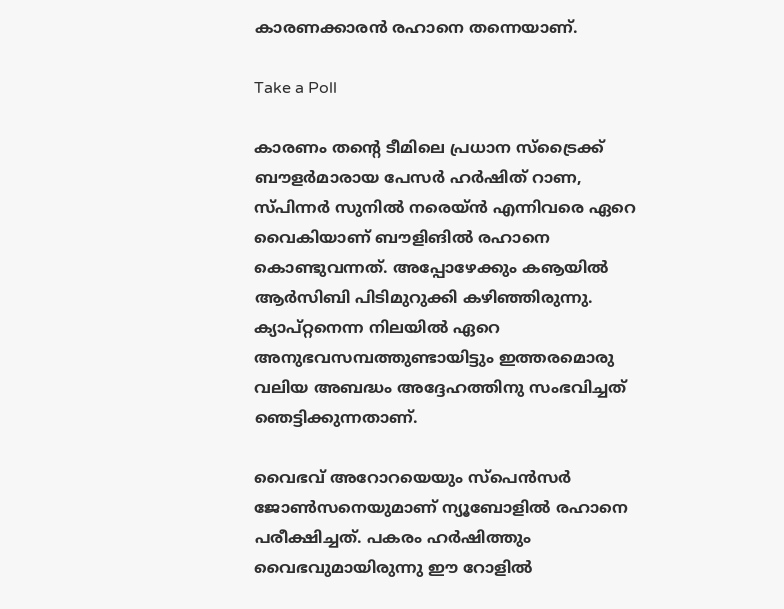കാരണക്കാരന്‍ രഹാനെ തന്നെയാണ്.

Take a Poll

കാരണം തന്റെ ടീമിലെ പ്രധാന സ്‌ട്രൈക്ക് ബൗളര്‍മാരായ പേസര്‍ ഹര്‍ഷിത് റാണ, സ്പിന്നര്‍ സുനില്‍ നരെയ്ന്‍ എന്നിവരെ ഏറെ വൈകിയാണ് ബൗളിങില്‍ രഹാനെ കൊണ്ടുവന്നത്. അപ്പോഴേക്കും കൡയില്‍ ആര്‍സിബി പിടിമുറുക്കി കഴിഞ്ഞിരുന്നു. ക്യാപ്റ്റനെന്ന നിലയില്‍ ഏറെ അനുഭവസമ്പത്തുണ്ടായിട്ടും ഇത്തരമൊരു വലിയ അബദ്ധം അദ്ദേഹത്തിനു സംഭവിച്ചത് ഞെട്ടിക്കുന്നതാണ്.

വൈഭവ് അറോറയെയും സ്‌പെന്‍സര്‍ ജോണ്‍സനെയുമാണ് ന്യൂബോളില്‍ രഹാനെ പരീക്ഷിച്ചത്. പകരം ഹര്‍ഷിത്തും വൈഭവുമായിരുന്നു ഈ റോളില്‍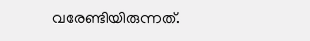വരേണ്ടിയിരുന്നത്.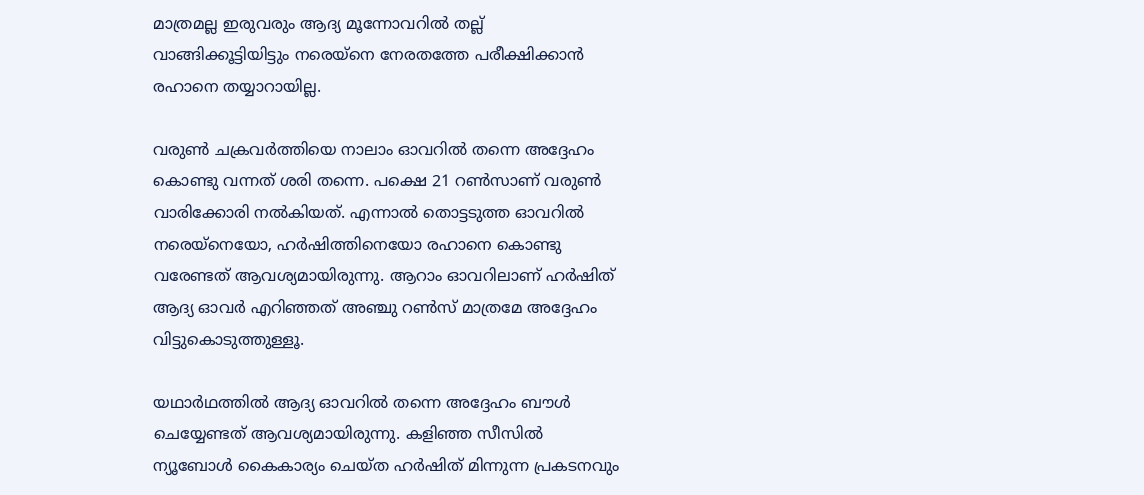മാത്രമല്ല ഇരുവരും ആദ്യ മൂന്നോവറില്‍ തല്ല് വാങ്ങിക്കൂട്ടിയിട്ടും നരെയ്‌നെ നേരതത്തേ പരീക്ഷിക്കാന്‍ രഹാനെ തയ്യാറായില്ല.

വരുണ്‍ ചക്രവര്‍ത്തിയെ നാലാം ഓവറില്‍ തന്നെ അദ്ദേഹം കൊണ്ടു വന്നത് ശരി തന്നെ. പക്ഷെ 21 റണ്‍സാണ് വരുണ്‍ വാരിക്കോരി നല്‍കിയത്. എന്നാല്‍ തൊട്ടടുത്ത ഓവറില്‍ നരെയ്‌നെയോ, ഹര്‍ഷിത്തിനെയോ രഹാനെ കൊണ്ടു വരേണ്ടത് ആവശ്യമായിരുന്നു. ആറാം ഓവറിലാണ് ഹര്‍ഷിത് ആദ്യ ഓവര്‍ എറിഞ്ഞത് അഞ്ചു റണ്‍സ് മാത്രമേ അദ്ദേഹം വിട്ടുകൊടുത്തുള്ളൂ.

യഥാര്‍ഥത്തില്‍ ആദ്യ ഓവറില്‍ തന്നെ അദ്ദേഹം ബൗള്‍ ചെയ്യേണ്ടത് ആവശ്യമായിരുന്നു. കളിഞ്ഞ സീസില്‍ ന്യൂബോള്‍ കൈകാര്യം ചെയ്ത ഹര്‍ഷിത് മിന്നുന്ന പ്രകടനവും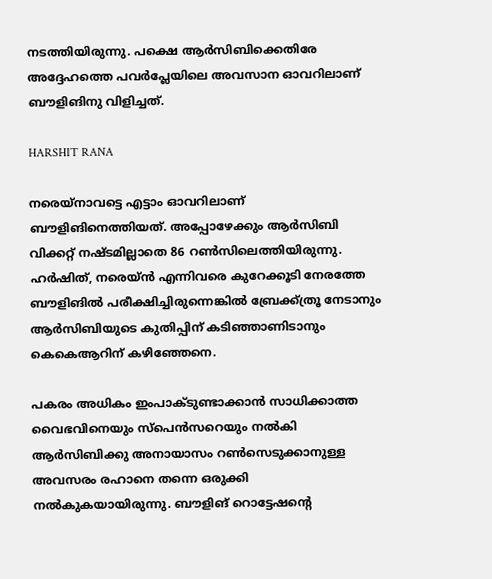നടത്തിയിരുന്നു. പക്ഷെ ആര്‍സിബിക്കെതിരേ അദ്ദേഹത്തെ പവര്‍പ്ലേയിലെ അവസാന ഓവറിലാണ് ബൗളിങിനു വിളിച്ചത്.

HARSHIT RANA

നരെയ്‌നാവട്ടെ എട്ടാം ഓവറിലാണ് ബൗളിങിനെത്തിയത്. അപ്പോഴേക്കും ആര്‍സിബി വിക്കറ്റ് നഷ്ടമില്ലാതെ 86 റണ്‍സിലെത്തിയിരുന്നു. ഹര്‍ഷിത്, നരെയ്ന്‍ എന്നിവരെ കുറേക്കൂടി നേരത്തേ ബൗളിങില്‍ പരീക്ഷിച്ചിരുന്നെങ്കില്‍ ബ്രേക്ക്ത്രൂ നേടാനും ആര്‍സിബിയുടെ കുതിപ്പിന് കടിഞ്ഞാണിടാനും കെകെആറിന് കഴിഞ്ഞേനെ.

പകരം അധികം ഇംപാക്ടുണ്ടാക്കാന്‍ സാധിക്കാത്ത വൈഭവിനെയും സ്‌പെന്‍സറെയും നല്‍കി ആര്‍സിബിക്കു അനായാസം റണ്‍സെടുക്കാനുള്ള അവസരം രഹാനെ തന്നെ ഒരുക്കി നല്‍കുകയായിരുന്നു. ബൗളിങ് റൊട്ടേഷന്റെ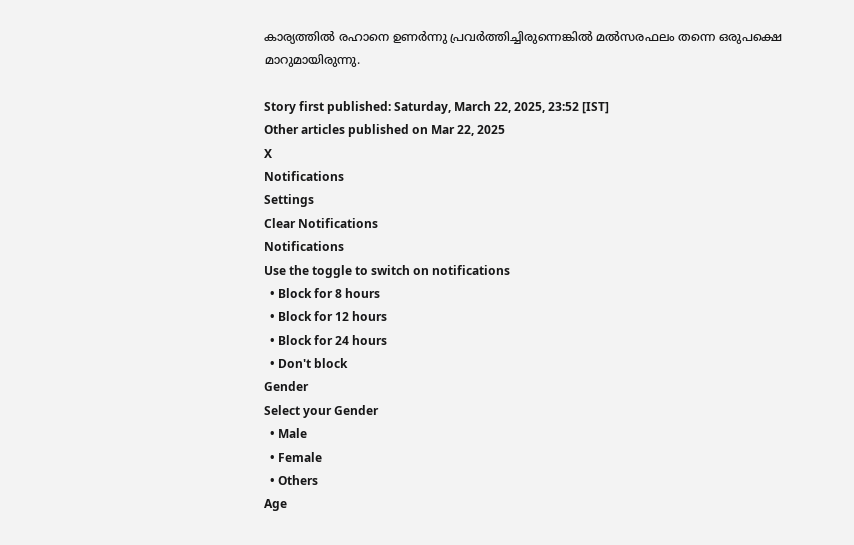കാര്യത്തില്‍ രഹാനെ ഉണര്‍ന്നു പ്രവര്‍ത്തിച്ചിരുന്നെങ്കില്‍ മല്‍സരഫലം തന്നെ ഒരുപക്ഷെ മാറുമായിരുന്നു.

Story first published: Saturday, March 22, 2025, 23:52 [IST]
Other articles published on Mar 22, 2025
X
Notifications
Settings
Clear Notifications
Notifications
Use the toggle to switch on notifications
  • Block for 8 hours
  • Block for 12 hours
  • Block for 24 hours
  • Don't block
Gender
Select your Gender
  • Male
  • Female
  • Others
Age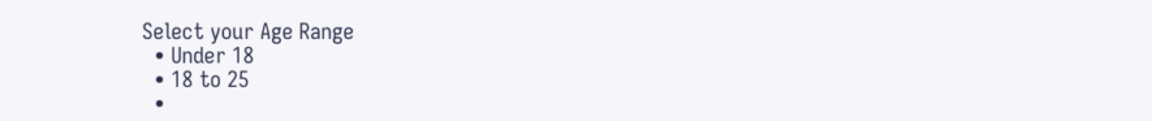Select your Age Range
  • Under 18
  • 18 to 25
  •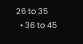26 to 35
  • 36 to 45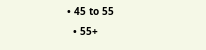• 45 to 55
  • 55+